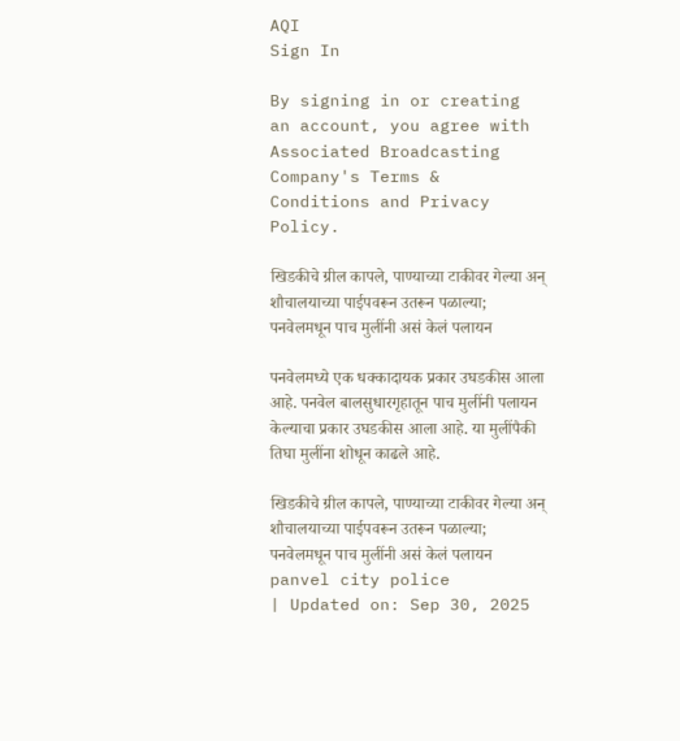AQI
Sign In

By signing in or creating an account, you agree with Associated Broadcasting Company's Terms & Conditions and Privacy Policy.

खिडकीचे ग्रील कापले, पाण्याच्या टाकीवर गेल्या अन् शौचालयाच्या पाईपवरून उतरून पळाल्या; पनवेलमधून पाच मुलींनी असं केलं पलायन

पनवेलमध्ये एक धक्कादायक प्रकार उघडकीस आला आहे. पनवेल बालसुधारगृहातून पाच मुलींनी पलायन केल्याचा प्रकार उघडकीस आला आहे. या मुलींपैकी तिघा मुलींना शोधून काढले आहे.

खिडकीचे ग्रील कापले, पाण्याच्या टाकीवर गेल्या अन् शौचालयाच्या पाईपवरून उतरून पळाल्या; पनवेलमधून पाच मुलींनी असं केलं पलायन
panvel city police
| Updated on: Sep 30, 2025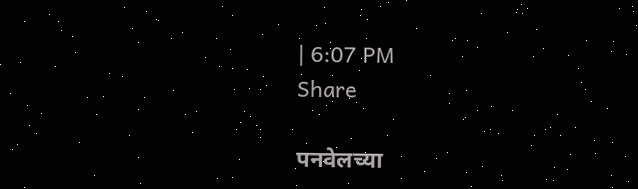| 6:07 PM
Share

पनवेलच्या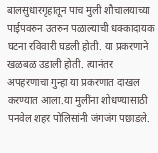बालसुधारगृहातून पाच मुली शौचालयाच्या पाईपवरुन उतरुन पळाल्याची धक्कादायक घटना रविवारी घडली होती. या प्रकरणाने खळबळ उडाली होती. त्यानंतर अपहरणाचा गुन्हा या प्रकरणात दाखल करण्यात आला.या मुलींना शोधण्यासाठी पनवेल शहर पोलिसांनी जंगजंग पछाडले.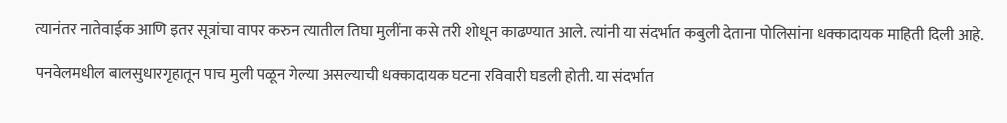त्यानंतर नातेवाईक आणि इतर सूत्रांचा वापर करुन त्यातील तिघा मुलींना कसे तरी शोधून काढण्यात आले. त्यांनी या संदर्भात कबुली देताना पोलिसांना धक्कादायक माहिती दिली आहे.

पनवेलमधील बालसुधारगृहातून पाच मुली पळून गेल्या असल्याची धक्कादायक घटना रविवारी घडली होती. या संदर्भात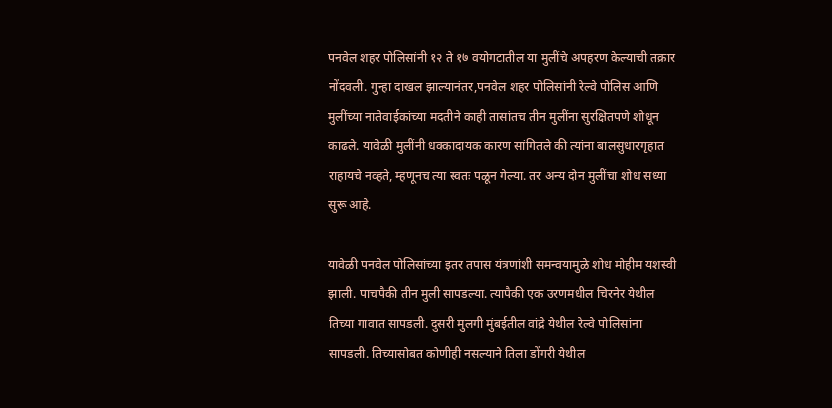पनवेल शहर पोलिसांनी १२ ते १७ वयोगटातील या मुलींचे अपहरण केल्याची तक्रार नोंदवली. गुन्हा दाखल झाल्यानंतर,पनवेल शहर पोलिसांनी रेल्वे पोलिस आणि मुलींच्या नातेवाईकांच्या मदतीने काही तासांतच तीन मुलींना सुरक्षितपणे शोधून काढले. यावेळी मुलींनी धक्कादायक कारण सांगितले की त्यांना बालसुधारगृहात राहायचे नव्हते, म्हणूनच त्या स्वतः पळून गेल्या. तर अन्य दोन मुलींचा शोध सध्या सुरू आहे.

यावेळी पनवेल पोलिसांच्या इतर तपास यंत्रणांशी समन्वयामुळे शोध मोहीम यशस्वी झाली. पाचपैकी तीन मुली सापडल्या. त्यापैकी एक उरणमधील चिरनेर येथील तिच्या गावात सापडली. दुसरी मुलगी मुंबईतील वांद्रे येथील रेल्वे पोलिसांना सापडली. तिच्यासोबत कोणीही नसल्याने तिला डोंगरी येथील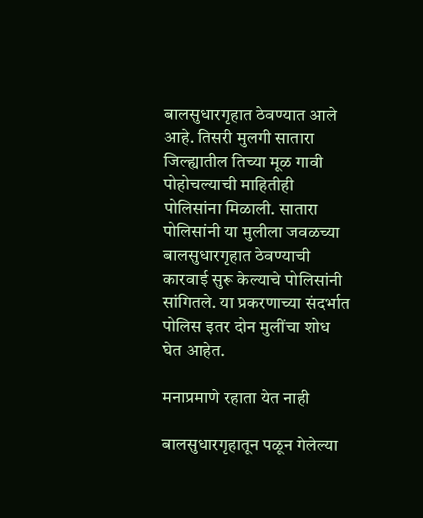बालसुधारगृहात ठेवण्यात आले आहे. तिसरी मुलगी सातारा जिल्ह्यातील तिच्या मूळ गावी पोहोचल्याची माहितीही पोलिसांना मिळाली. सातारा पोलिसांनी या मुलीला जवळच्या बालसुधारगृहात ठेवण्याची कारवाई सुरू केल्याचे पोलिसांनी सांगितले. या प्रकरणाच्या संदर्भात पोलिस इतर दोन मुलींचा शोध घेत आहेत.

मनाप्रमाणे रहाता येत नाही

बालसुधारगृहातून पळून गेलेल्या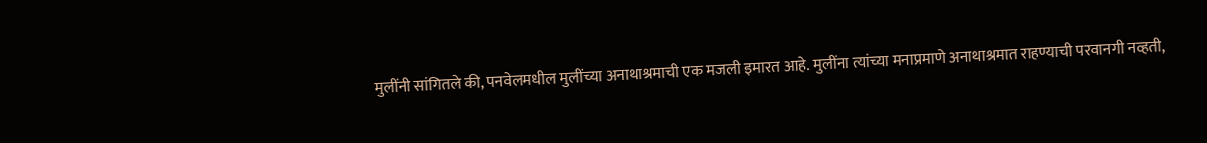मुलींनी सांगितले की, पनवेलमधील मुलींच्या अनाथाश्रमाची एक मजली इमारत आहे. मुलींना त्यांच्या मनाप्रमाणे अनाथाश्रमात राहण्याची परवानगी नव्हती,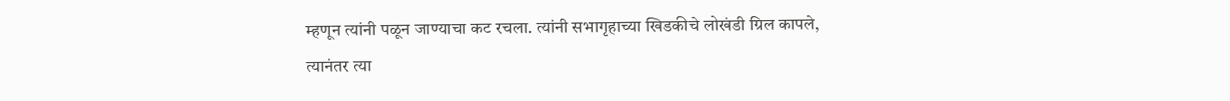म्हणून त्यांनी पळून जाण्याचा कट रचला. त्यांनी सभागृहाच्या खिडकीचे लोखंडी ग्रिल कापले, त्यानंतर त्या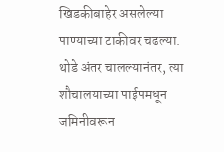खिडकीबाहेर असलेल्या पाण्याच्या टाकीवर चढल्या. थोडे अंतर चालल्यानंतर, त्या शौचालयाच्या पाईपमधून जमिनीवरून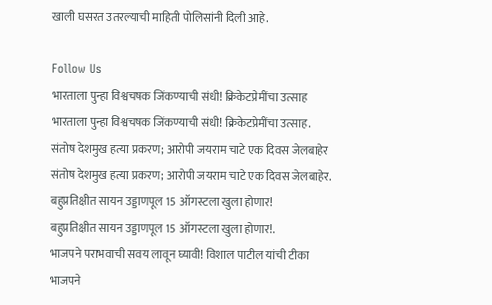खाली घसरत उतरल्याची माहिती पोलिसांनी दिली आहे.

Follow Us
भारताला पुन्हा विश्वचषक जिंकण्याची संधी! क्रिकेटप्रेमींचा उत्साह
भारताला पुन्हा विश्वचषक जिंकण्याची संधी! क्रिकेटप्रेमींचा उत्साह.
संतोष देशमुख हत्या प्रकरण; आरोपी जयराम चाटे एक दिवस जेलबाहेर
संतोष देशमुख हत्या प्रकरण; आरोपी जयराम चाटे एक दिवस जेलबाहेर.
बहुप्रतिक्षीत सायन उड्डाणपूल 15 ऑगस्टला खुला होणार!
बहुप्रतिक्षीत सायन उड्डाणपूल 15 ऑगस्टला खुला होणार!.
भाजपने पराभवाची सवय लावून घ्यावी! विशाल पाटील यांची टीका
भाजपने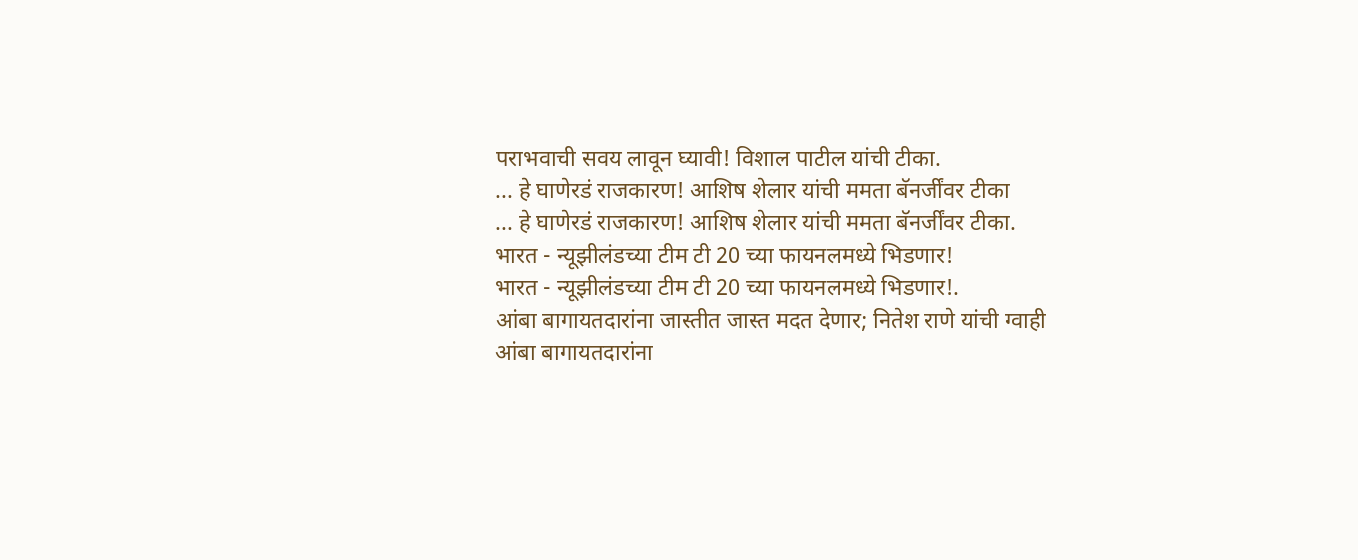पराभवाची सवय लावून घ्यावी! विशाल पाटील यांची टीका.
... हे घाणेरडं राजकारण! आशिष शेलार यांची ममता बॅनर्जींवर टीका
... हे घाणेरडं राजकारण! आशिष शेलार यांची ममता बॅनर्जींवर टीका.
भारत - न्यूझीलंडच्या टीम टी 20 च्या फायनलमध्ये भिडणार!
भारत - न्यूझीलंडच्या टीम टी 20 च्या फायनलमध्ये भिडणार!.
आंबा बागायतदारांना जास्तीत जास्त मदत देणार; नितेश राणे यांची ग्वाही
आंबा बागायतदारांना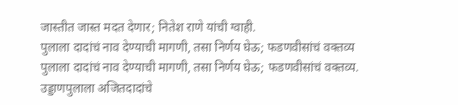जास्तीत जास्त मदत देणार; नितेश राणे यांची ग्वाही.
पुलाला दादांचं नाव देण्याची मागणी, तसा निर्णय घेऊ; फडणवीसांचं वक्तव्य
पुलाला दादांचं नाव देण्याची मागणी, तसा निर्णय घेऊ; फडणवीसांचं वक्तव्य.
उड्डाणपुलाला अजितदादांचे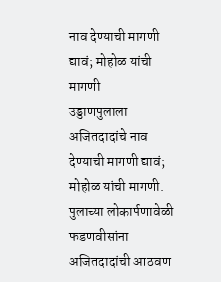नाव देण्याची मागणी द्यावं; मोहोळ यांची मागणी
उड्डाणपुलाला अजितदादांचे नाव देण्याची मागणी द्यावं; मोहोळ यांची मागणी.
पुलाच्या लोकार्पणावेळी फडणवीसांना अजितदादांची आठवण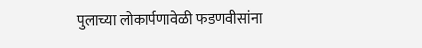पुलाच्या लोकार्पणावेळी फडणवीसांना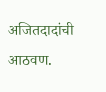अजितदादांची आठवण.